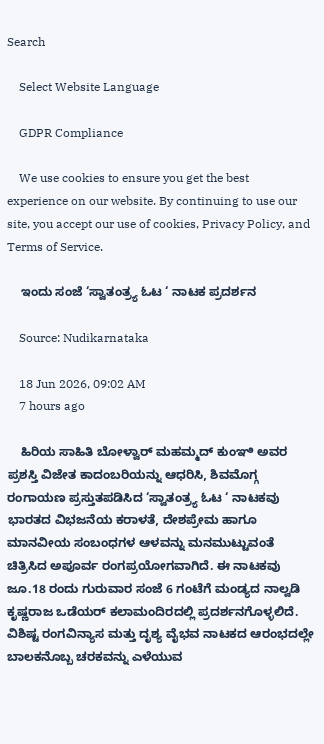Search

    Select Website Language

    GDPR Compliance

    We use cookies to ensure you get the best experience on our website. By continuing to use our site, you accept our use of cookies, Privacy Policy, and Terms of Service.

    ಇಂದು ಸಂಜೆ ‘ಸ್ವಾತಂತ್ರ್ಯ ಓಟ ‘ ನಾಟಕ ಪ್ರದರ್ಶನ

    Source: Nudikarnataka

    18 Jun 2026, 09:02 AM
    7 hours ago

    ಹಿರಿಯ ಸಾಹಿತಿ ಬೋಳ್ವಾರ್ ಮಹಮ್ಮದ್ ಕುಂಞಿ ಅವರ ಪ್ರಶಸ್ತಿ ವಿಜೇತ ಕಾದಂಬರಿಯನ್ನು ಆಧರಿಸಿ, ಶಿವಮೊಗ್ಗ ರಂಗಾಯಣ ಪ್ರಸ್ತುತಪಡಿಸಿದ ‘ಸ್ವಾತಂತ್ರ್ಯ ಓಟ ‘ ನಾಟಕವು ಭಾರತದ ವಿಭಜನೆಯ ಕರಾಳತೆ, ದೇಶಪ್ರೇಮ ಹಾಗೂ ಮಾನವೀಯ ಸಂಬಂಧಗಳ ಆಳವನ್ನು ಮನಮುಟ್ಟುವಂತೆ ಚಿತ್ರಿಸಿದ ಅಪೂರ್ವ ರಂಗಪ್ರಯೋಗವಾಗಿದೆ. ಈ ನಾಟಕವು ಜೂ.18 ರಂದು ಗುರುವಾರ ಸಂಜೆ 6 ಗಂಟೆಗೆ ಮಂಡ್ಯದ ನಾಲ್ವಡಿ ಕೃಷ್ಣರಾಜ ಒಡೆಯರ್ ಕಲಾಮಂದಿರದಲ್ಲಿ ಪ್ರದರ್ಶನಗೊಳ್ಳಲಿದೆ. ವಿಶಿಷ್ಟ ರಂಗವಿನ್ಯಾಸ ಮತ್ತು ದೃಶ್ಯ ವೈಭವ ನಾಟಕದ ಆರಂಭದಲ್ಲೇ ಬಾಲಕನೊಬ್ಬ ಚರಕವನ್ನು ಎಳೆಯುವ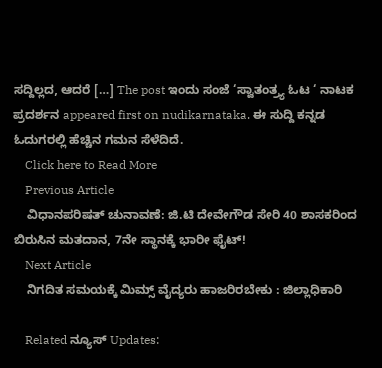ಸದ್ದಿಲ್ಲದ, ಆದರೆ […] The post ಇಂದು ಸಂಜೆ ‘ಸ್ವಾತಂತ್ರ್ಯ ಓಟ ‘ ನಾಟಕ ಪ್ರದರ್ಶನ appeared first on nudikarnataka. ಈ ಸುದ್ದಿ ಕನ್ನಡ ಓದುಗರಲ್ಲಿ ಹೆಚ್ಚಿನ ಗಮನ ಸೆಳೆದಿದೆ.
    Click here to Read More
    Previous Article
    ವಿಧಾನಪರಿಷತ್‌ ಚುನಾವಣೆ: ಜಿ.ಟಿ ದೇವೇಗೌಡ ಸೇರಿ 40 ಶಾಸಕರಿಂದ ಬಿರುಸಿನ ಮತದಾನ, 7ನೇ ಸ್ಥಾನಕ್ಕೆ ಭಾರೀ ಫೈಟ್!
    Next Article
    ನಿಗದಿತ ಸಮಯಕ್ಕೆ ಮಿಮ್ಸ್ ವೈದ್ಯರು ಹಾಜರಿರಬೇಕು : ಜಿಲ್ಲಾಧಿಕಾರಿ

    Related ನ್ಯೂಸ್ Updates: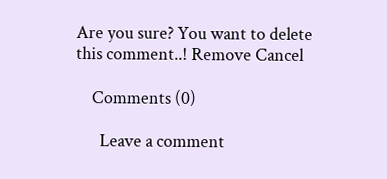Are you sure? You want to delete this comment..! Remove Cancel

    Comments (0)

      Leave a comment